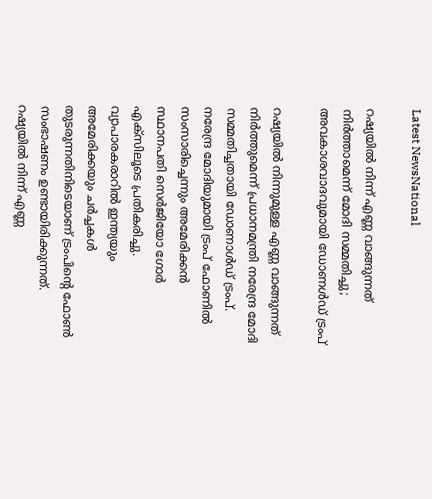Latest NewsNational

റഷ്യയില്‍ നിന്ന് എണ്ണ വാങ്ങുന്നത് നിർത്താമെന്ന് മോദി സമ്മതിച്ചു; അവകാശവാദവുമായി ഡോണൾഡ്‌ ട്രംപ്

റഷ്യയിൽ നിന്നുമുള്ള എണ്ണ വാങ്ങുന്നത് നിർത്തുമെന്ന് പ്രധാനമന്ത്രി നരേന്ദ്ര മോദി സമ്മതിച്ചതായി ഡോണാൾഡ് ട്രംപ്. നരേന്ദ്ര മോദിയുമായി ട്രംപ് ഫോണിൽ സംസാരിച്ചെന്നും അമേരിക്കൻ സ്ഥാനപതി സെർജിയോ ഗോർ എക്‌സിലൂടെ പ്രതികരിച്ചു. വ്യാപാരകരാറില്‍ ഇന്ത്യയും അമേരിക്കയും ചർച്ചകള്‍ തുടരുന്നതിനിടെയാണ് ട്രംപിന്റെ ഫോണ്‍ സംഭാഷണം ഉണ്ടായിരിക്കുന്നത്. റഷ്യയിൽ നിന്ന് എണ്ണ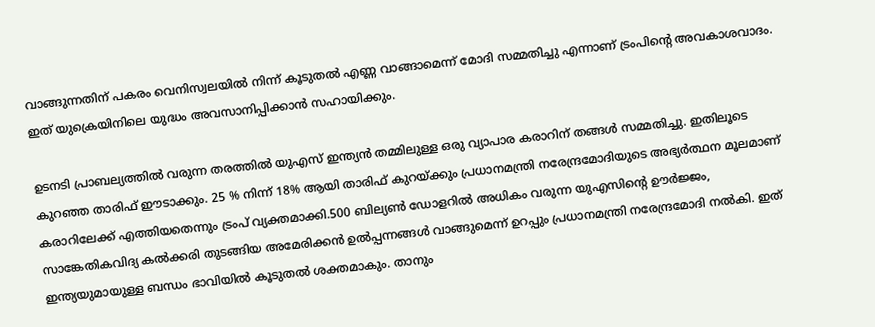വാങ്ങുന്നതിന് പകരം വെനിസ്വലയിൽ നിന്ന് കൂടുതൽ എണ്ണ വാങ്ങാമെന്ന് മോദി സമ്മതിച്ചു എന്നാണ് ട്രംപിന്റെ അവകാശവാദം. ഇത് യുക്രെയിനിലെ യുദ്ധം അവസാനിപ്പിക്കാൻ സഹായിക്കും.

ഉടനടി പ്രാബല്യത്തിൽ വരുന്ന തരത്തിൽ യുഎസ് ഇന്ത്യൻ തമ്മിലുള്ള ഒരു വ്യാപാര കരാറിന് തങ്ങൾ സമ്മതിച്ചു. ഇതിലൂടെ കുറഞ്ഞ താരിഫ് ഈടാക്കും. 25 % നിന്ന് 18% ആയി താരിഫ് കുറയ്ക്കും പ്രധാനമന്ത്രി നരേന്ദ്രമോദിയുടെ അഭ്യർത്ഥന മൂലമാണ് കരാറിലേക്ക് എത്തിയതെന്നും ട്രംപ് വ്യക്തമാക്കി.500 ബില്യൺ ഡോളറിൽ അധികം വരുന്ന യുഎസിന്റെ ഊർജ്ജം, സാങ്കേതികവിദ്യ കൽക്കരി തുടങ്ങിയ അമേരിക്കൻ ഉൽപ്പന്നങ്ങൾ വാങ്ങുമെന്ന് ഉറപ്പും പ്രധാനമന്ത്രി നരേന്ദ്രമോദി നൽകി. ഇത് ഇന്ത്യയുമായുള്ള ബന്ധം ഭാവിയിൽ കൂടുതൽ ശക്തമാകും. താനും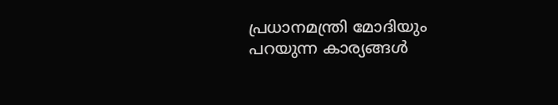പ്രധാനമന്ത്രി മോദിയും പറയുന്ന കാര്യങ്ങൾ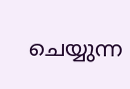ചെയ്യുന്ന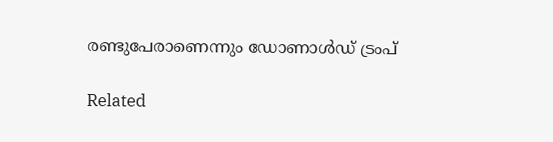രണ്ടുപേരാണെന്നും ഡോണാൾഡ് ട്രംപ്

Related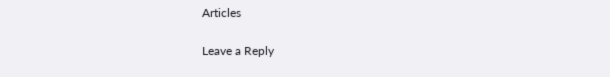Articles

Leave a Reply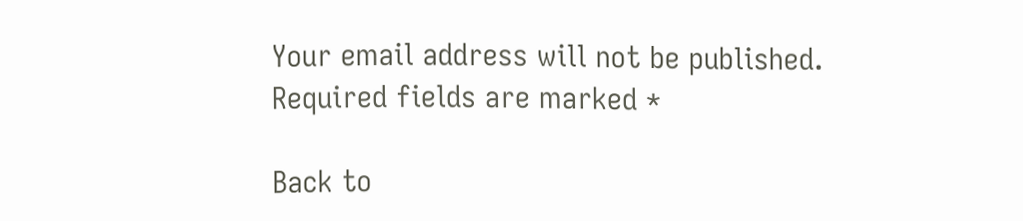Your email address will not be published. Required fields are marked *

Back to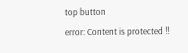top button
error: Content is protected !!